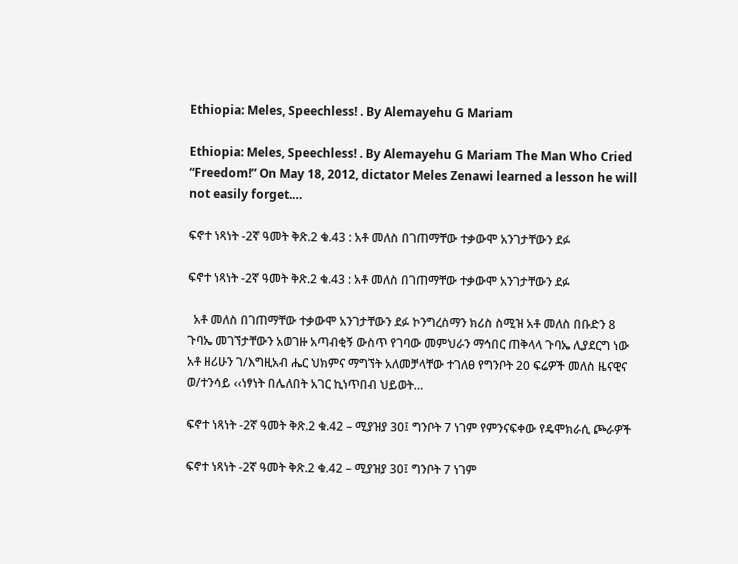Ethiopia: Meles, Speechless! . By Alemayehu G Mariam

Ethiopia: Meles, Speechless! . By Alemayehu G Mariam The Man Who Cried “Freedom!” On May 18, 2012, dictator Meles Zenawi learned a lesson he will not easily forget.…

ፍኖተ ነጻነት -2ኛ ዓመት ቅጽ.2 ቁ.43 : አቶ መለስ በገጠማቸው ተቃውሞ አንገታቸውን ደፉ

ፍኖተ ነጻነት -2ኛ ዓመት ቅጽ.2 ቁ.43 : አቶ መለስ በገጠማቸው ተቃውሞ አንገታቸውን ደፉ

  አቶ መለስ በገጠማቸው ተቃውሞ አንገታቸውን ደፉ ኮንግረስማን ክሪስ ስሚዝ አቶ መለስ በቡድን 8 ጉባኤ መገኘታቸውን አወገዙ አጣብቂኝ ውስጥ የገባው መምህራን ማኅበር ጠቅላላ ጉባኤ ሊያደርግ ነው አቶ ዘሪሁን ገ/እግዚአብ ሔር ህክምና ማግኘት አለመቻላቸው ተገለፀ የግንቦት 20 ፍሬዎች መለስ ዜናዊና ወ/ተንሳይ ‹‹ነፃነት በሌለበት አገር ኪነጥበብ ህይወት…

ፍኖተ ነጻነት -2ኛ ዓመት ቅጽ.2 ቁ.42 – ሚያዝያ 30፤ ግንቦት 7 ነገም የምንናፍቀው የዴሞክራሲ ጮራዎች

ፍኖተ ነጻነት -2ኛ ዓመት ቅጽ.2 ቁ.42 – ሚያዝያ 30፤ ግንቦት 7 ነገም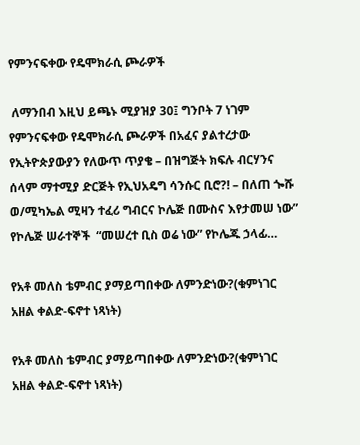የምንናፍቀው የዴሞክራሲ ጮራዎች

 ለማንበብ እዚህ ይጫኑ ሚያዝያ 30፤ ግንቦት 7 ነገም የምንናፍቀው የዴሞክራሲ ጮራዎች በአፈና ያልተረታው የኢትዮጵያውያን የለውጥ ጥያቄ – በዝግጅት ክፍሉ ብርሃንና ሰላም ማተሚያ ድርጅት የኢህአዴግ ሳንሱር ቢሮ?! – በለጠ ጐሹ ወ/ሚካኤል ሚዛን ተፈሪ ግብርና ኮሌጅ በሙስና እየታመሠ ነው”  የኮሌጅ ሠራተኞች  “መሠረተ ቢስ ወሬ ነው” የኮሌጁ ኃላፊ…

የአቶ መለስ ቴምብር ያማይጣበቀው ለምንድነው?(ቁምነገር አዘል ቀልድ-ፍኖተ ነጻነት)

የአቶ መለስ ቴምብር ያማይጣበቀው ለምንድነው?(ቁምነገር አዘል ቀልድ-ፍኖተ ነጻነት)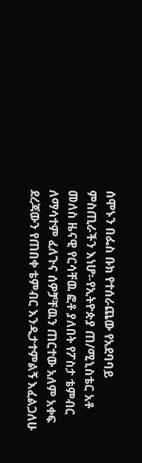ሰሞኑን በፌስ ቡክ የተሰራጨው የአደባባይ ምስጢራችን እነሆ፡-የኢትዮጵያ ጠ/ሚኒስቴር አቶ መለስ ዜናዊ የርሳቸዉ ፎቶ ያለበት የፖስታ ቴምብር ለማሳተም ፈለጉና ሰዎቻቸዉን ጠርተው አለም አቀፍ ደረጃውን የጠበቀ ቴምብር እንዲታተምልኝ እፈልጋለሁ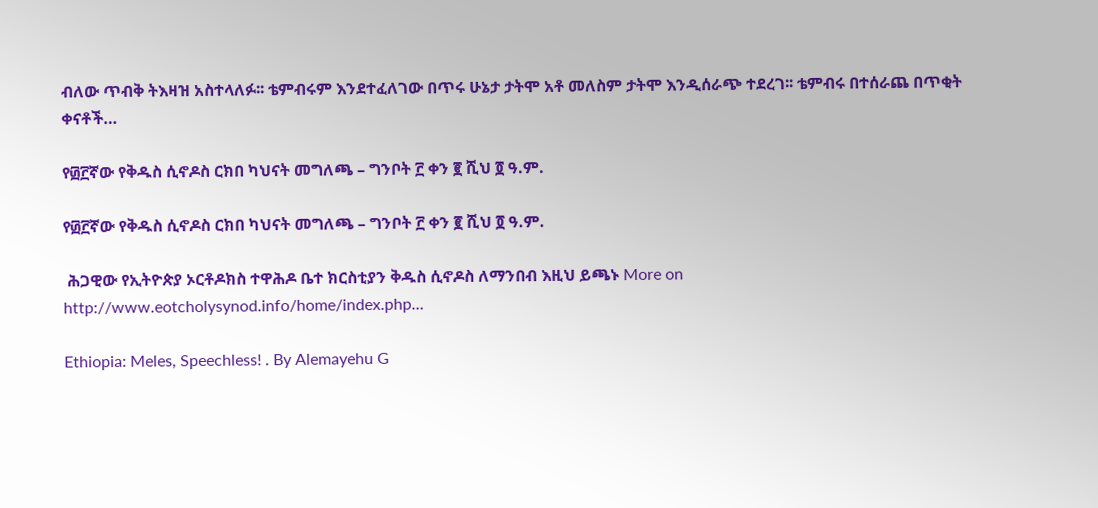ብለው ጥብቅ ትእዛዝ አስተላለፉ፡፡ ቴምብሩም እንደተፈለገው በጥሩ ሁኔታ ታትሞ አቶ መለስም ታትሞ እንዲሰራጭ ተደረገ፡፡ ቴምብሩ በተሰራጨ በጥቂት ቀናቶች…

የ፴፫ኛው የቅዱስ ሲኖዶስ ርክበ ካህናት መግለጫ – ግንቦት ፫ ቀን ፪ ሺህ ፬ ዓ.ም.

የ፴፫ኛው የቅዱስ ሲኖዶስ ርክበ ካህናት መግለጫ – ግንቦት ፫ ቀን ፪ ሺህ ፬ ዓ.ም.

 ሕጋዊው የኢትዮጵያ ኦርቶዶክስ ተዋሕዶ ቤተ ክርስቲያን ቅዱስ ሲኖዶስ ለማንበብ እዚህ ይጫኑ More on http://www.eotcholysynod.info/home/index.php…

Ethiopia: Meles, Speechless! . By Alemayehu G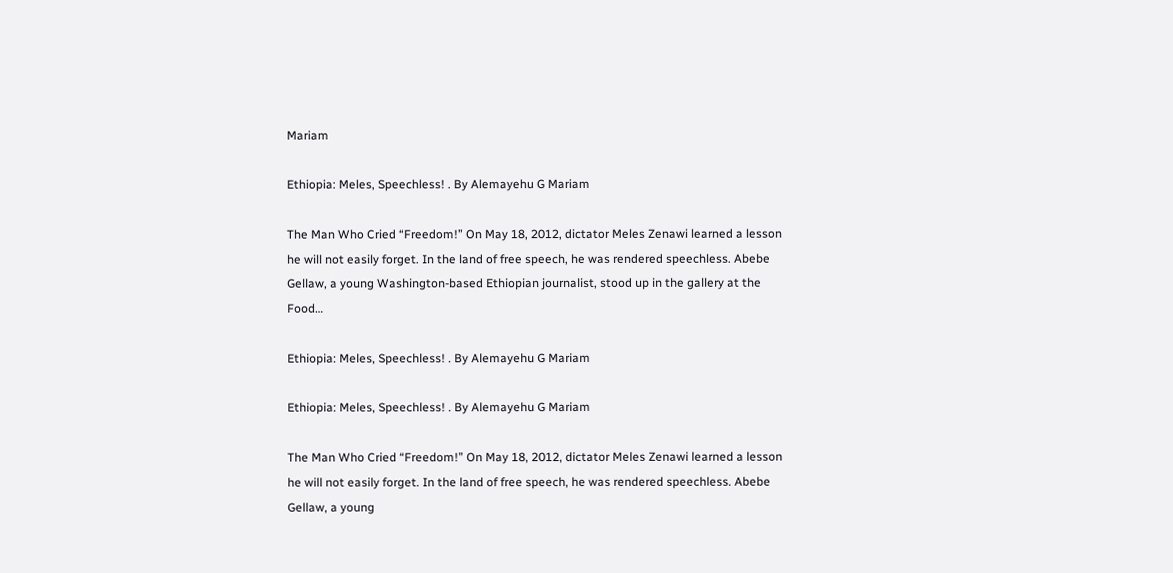Mariam

Ethiopia: Meles, Speechless! . By Alemayehu G Mariam

The Man Who Cried “Freedom!” On May 18, 2012, dictator Meles Zenawi learned a lesson he will not easily forget. In the land of free speech, he was rendered speechless. Abebe Gellaw, a young Washington-based Ethiopian journalist, stood up in the gallery at the Food…

Ethiopia: Meles, Speechless! . By Alemayehu G Mariam

Ethiopia: Meles, Speechless! . By Alemayehu G Mariam

The Man Who Cried “Freedom!” On May 18, 2012, dictator Meles Zenawi learned a lesson he will not easily forget. In the land of free speech, he was rendered speechless. Abebe Gellaw, a young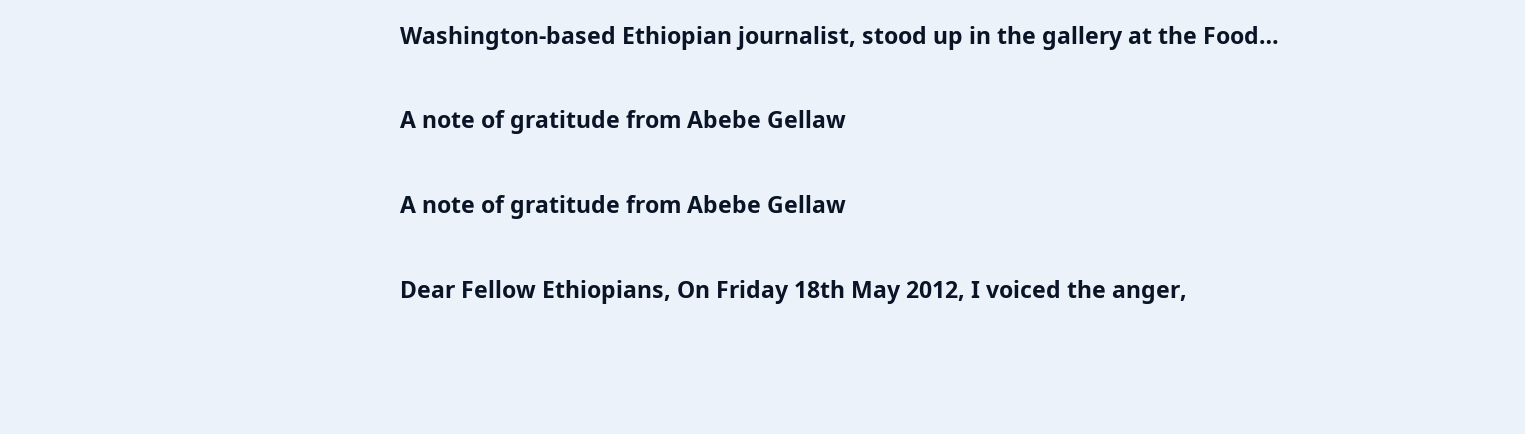Washington-based Ethiopian journalist, stood up in the gallery at the Food…

A note of gratitude from Abebe Gellaw

A note of gratitude from Abebe Gellaw

Dear Fellow Ethiopians, On Friday 18th May 2012, I voiced the anger,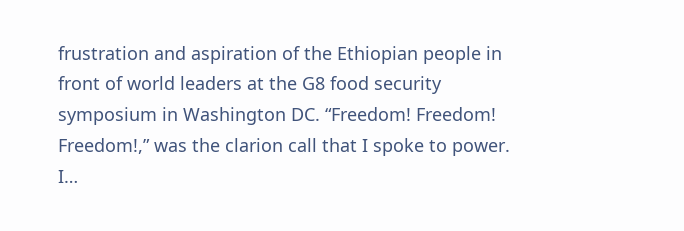frustration and aspiration of the Ethiopian people in front of world leaders at the G8 food security symposium in Washington DC. “Freedom! Freedom! Freedom!,” was the clarion call that I spoke to power. I…